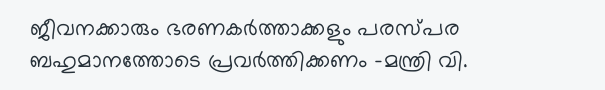ജീവനക്കാരും ഭരണകര്‍ത്താക്കളും പരസ്പര ബഹുമാനത്തോടെ പ്രവര്‍ത്തിക്കണം -മന്ത്രി വി.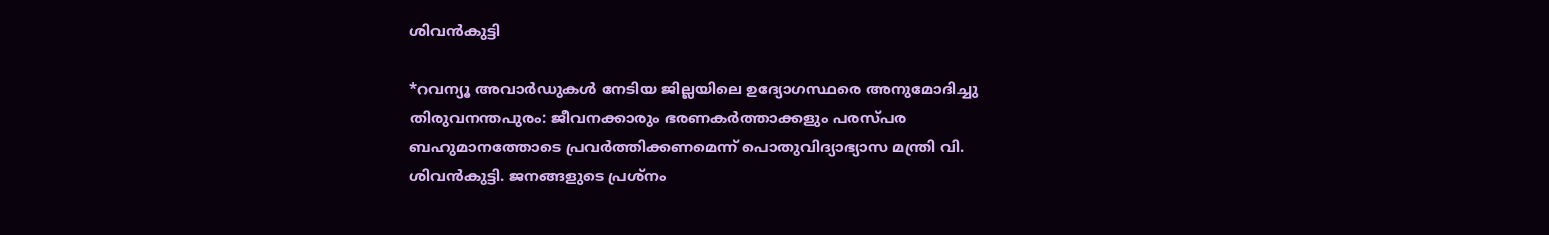ശിവന്‍കുട്ടി

*റവന്യൂ അവാര്‍ഡുകള്‍ നേടിയ ജില്ലയിലെ ഉദ്യോഗസ്ഥരെ അനുമോദിച്ചു തിരുവനന്തപുരം: ജീവനക്കാരും ഭരണകര്‍ത്താക്കളും പരസ്പര ബഹുമാനത്തോടെ പ്രവര്‍ത്തിക്കണമെന്ന് പൊതുവിദ്യാഭ്യാസ മന്ത്രി വി. ശിവന്‍കുട്ടി. ജനങ്ങളുടെ പ്രശ്‌നം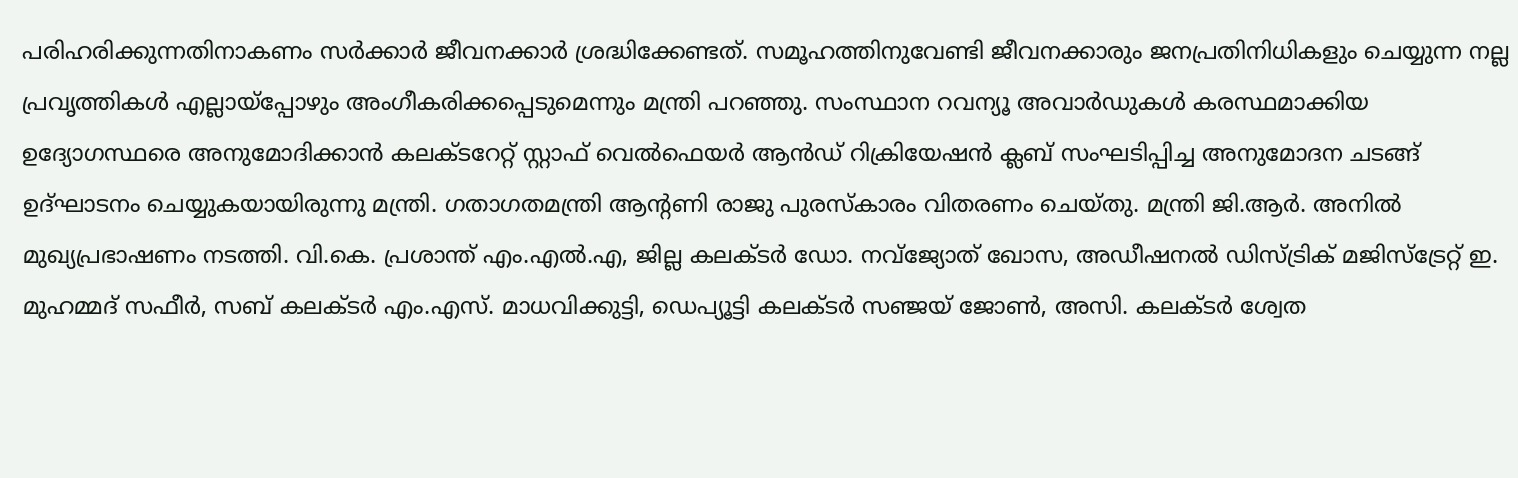പരിഹരിക്കുന്നതിനാകണം സര്‍ക്കാര്‍ ജീവനക്കാര്‍ ശ്രദ്ധിക്കേണ്ടത്. സമൂഹത്തിനുവേണ്ടി ജീവനക്കാരും ജനപ്രതിനിധികളും ചെയ്യുന്ന നല്ല പ്രവൃത്തികള്‍ എല്ലായ്‌പ്പോഴും അംഗീകരിക്കപ്പെടുമെന്നും മന്ത്രി പറഞ്ഞു. സംസ്ഥാന റവന്യൂ അവാര്‍ഡുകള്‍ കരസ്ഥമാക്കിയ ഉദ്യോഗസ്ഥരെ അനുമോദിക്കാൻ കലക്ടറേറ്റ് സ്റ്റാഫ് വെല്‍ഫെയര്‍ ആൻഡ് റിക്രിയേഷന്‍ ക്ലബ് സംഘടിപ്പിച്ച അനുമോദന ചടങ്ങ് ഉദ്ഘാടനം ചെയ്യുകയായിരുന്നു മന്ത്രി. ഗതാഗതമന്ത്രി ആന്റണി രാജു പുരസ്‌കാരം വിതരണം ചെയ്തു. മന്ത്രി ജി.ആര്‍. അനില്‍ മുഖ്യപ്രഭാഷണം നടത്തി. വി.കെ. പ്രശാന്ത് എം.എല്‍.എ, ജില്ല കലക്ടര്‍ ഡോ. നവ്‌ജ്യോത് ഖോസ, അഡീഷനല്‍ ഡിസ്ട്രിക് മജിസ്‌ട്രേറ്റ് ഇ. മുഹമ്മദ് സഫീര്‍, സബ് കലക്ടര്‍ എം.എസ്. മാധവിക്കുട്ടി, ഡെപ്യൂട്ടി കലക്ടര്‍ സഞ്ജയ് ജോണ്‍, അസി. കലക്ടര്‍ ശ്വേത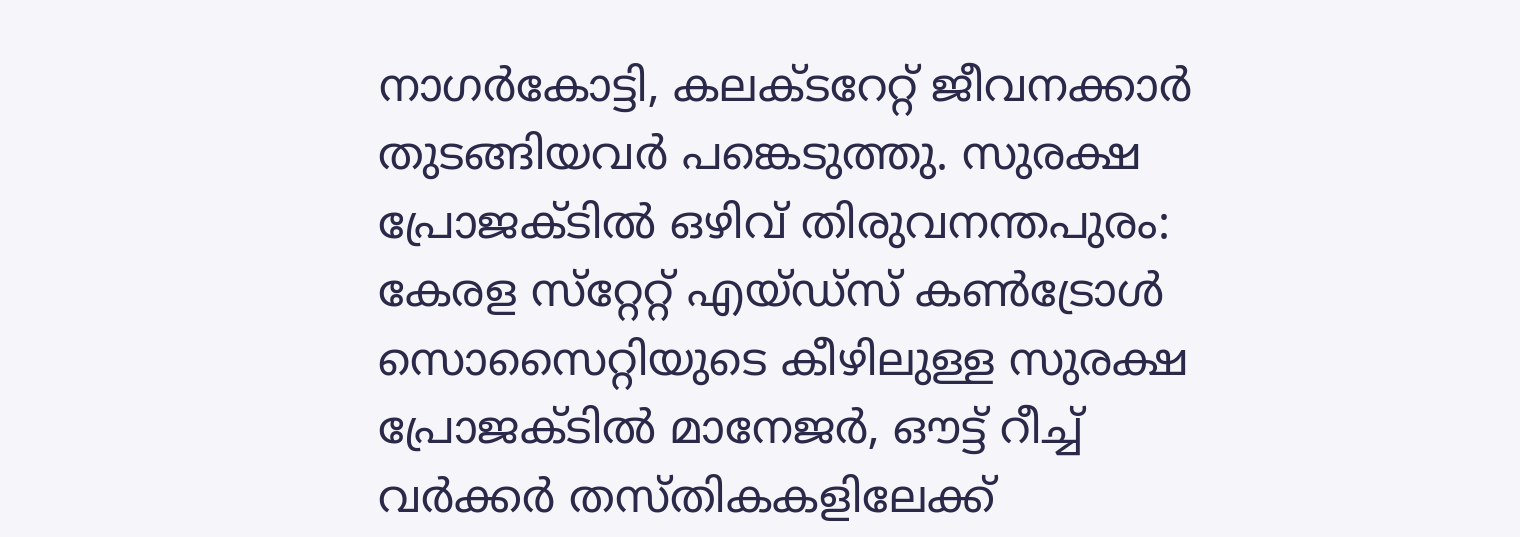നാഗര്‍കോട്ടി, കലക്‌ടറേറ്റ് ജീവനക്കാര്‍ തുടങ്ങിയവര്‍ പങ്കെടുത്തു. സുരക്ഷ പ്രോജക്ടിൽ ഒഴിവ് തിരുവനന്തപുരം: കേരള സ്‌റ്റേറ്റ് എയ്ഡ്‌സ് കൺട്രോൾ സൊസൈറ്റിയുടെ കീഴിലുള്ള സുരക്ഷ പ്രോജക്ടിൽ മാനേജർ, ഔട്ട് റീച്ച് വർക്കർ തസ്തികകളിലേക്ക്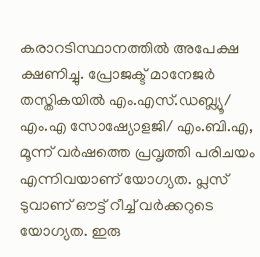കരാറടിസ്ഥാനത്തിൽ അപേക്ഷ ക്ഷണിച്ചു. പ്രോജക്ട് മാനേജർ തസ്തികയിൽ എം.എസ്.ഡബ്ല്യൂ/ എം.എ സോഷ്യോളജി/ എം.ബി.എ, മൂന്ന് വർഷത്തെ പ്രവൃത്തി പരിചയം എന്നിവയാണ് യോഗ്യത. പ്ലസ് ടുവാണ് ഔട്ട് റീച്ച് വർക്കറുടെ യോഗ്യത. ഇരു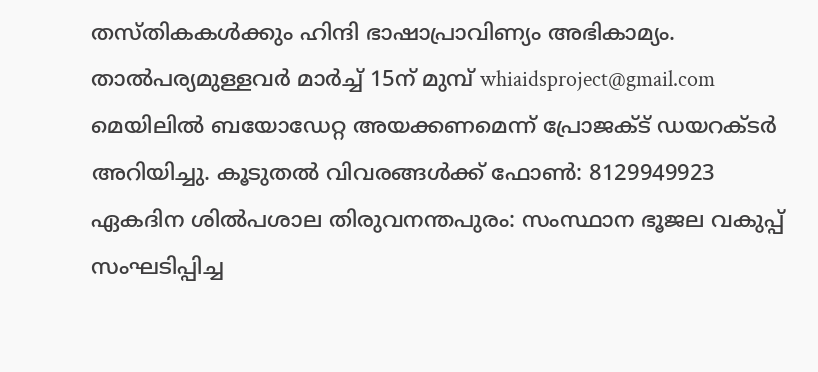തസ്തികകൾക്കും ഹിന്ദി ഭാഷാപ്രാവിണ്യം അഭികാമ്യം. താൽപര്യമുള്ളവർ മാർച്ച് 15ന് മുമ്പ് whiaidsproject@gmail.com മെയിലിൽ ബയോഡേറ്റ അയക്കണമെന്ന് പ്രോജക്ട് ഡയറക്ടർ അറിയിച്ചു. കൂടുതൽ വിവരങ്ങൾക്ക് ഫോൺ: 8129949923 ഏകദിന ശിൽപശാല തിരുവനന്തപുരം: സംസ്ഥാന ഭൂജല വകുപ്പ് സംഘടിപ്പിച്ച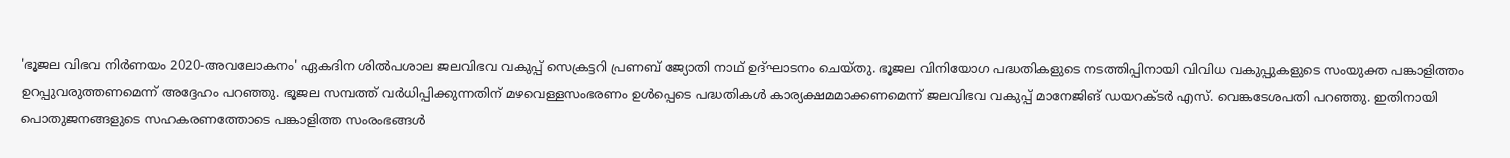'ഭൂജല വിഭവ നിര്‍ണയം 2020-അവലോകനം' ഏകദിന ശിൽപശാല ജലവിഭവ വകുപ്പ് സെക്രട്ടറി പ്രണബ് ജ്യോതി നാഥ് ഉദ്ഘാടനം ചെയ്തു. ഭൂജല വിനിയോഗ പദ്ധതികളുടെ നടത്തിപ്പിനായി വിവിധ വകുപ്പുകളുടെ സംയുക്ത പങ്കാളിത്തം ഉറപ്പുവരുത്തണമെന്ന് അദ്ദേഹം പറഞ്ഞു. ഭൂജല സമ്പത്ത് വർധിപ്പിക്കുന്നതിന് മഴവെള്ളസംഭരണം ഉള്‍പ്പെടെ പദ്ധതികള്‍ കാര്യക്ഷമമാക്കണമെന്ന് ജലവിഭവ വകുപ്പ് മാനേജിങ് ഡയറക്ടര്‍ എസ്. വെങ്കടേശപതി പറഞ്ഞു. ഇതിനായി പൊതുജനങ്ങളുടെ സഹകരണത്തോടെ പങ്കാളിത്ത സംരംഭങ്ങള്‍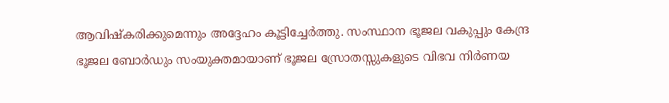ആവിഷ്‌കരിക്കുമെന്നും അദ്ദേഹം കൂട്ടിച്ചേര്‍ത്തു. സംസ്ഥാന ഭൂജല വകുപ്പും കേന്ദ്ര ഭൂജല ബോര്‍ഡും സംയുക്തമായാണ് ഭൂജല സ്രോതസ്സുകളുടെ വിഭവ നിര്‍ണയ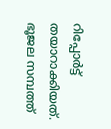റിപ്പോര്‍ട്ട് തയാറാക്കിയത്. ഭൂജല സമ്പത്ത്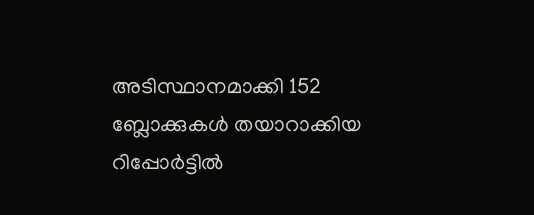അടിസ്ഥാനമാക്കി 152 ബ്ലോക്കുകള്‍ തയാറാക്കിയ റിപ്പോര്‍ട്ടില്‍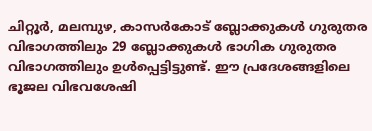ചിറ്റൂര്‍, മലമ്പുഴ, കാസർകോട് ബ്ലോക്കുകള്‍ ഗുരുതര വിഭാഗത്തിലും 29 ബ്ലോക്കുകള്‍ ഭാഗിക ഗുരുതര വിഭാഗത്തിലും ഉള്‍പ്പെട്ടിട്ടുണ്ട്. ഈ പ്രദേശങ്ങളിലെ ഭൂജല വിഭവശേഷി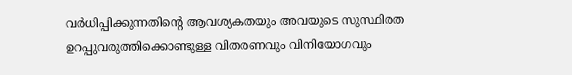വർധിപ്പിക്കുന്നതിന്റെ ആവശ്യകതയും അവയുടെ സുസ്ഥിരത ഉറപ്പുവരുത്തിക്കൊണ്ടുള്ള വിതരണവും വിനിയോഗവും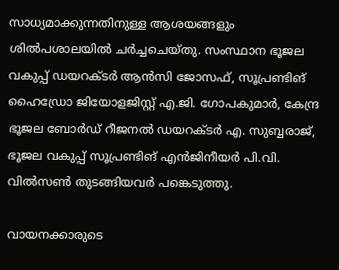സാധ്യമാക്കുന്നതിനുള്ള ആശയങ്ങളും ശില്‍പശാലയില്‍ ചര്‍ച്ചചെയ്തു. സംസ്ഥാന ഭൂജല വകുപ്പ് ഡയറക്ടര്‍ ആന്‍സി ജോസഫ്, സൂപ്രണ്ടിങ് ഹൈഡ്രോ ജിയോളജിസ്റ്റ് എ.ജി. ഗോപകുമാര്‍, കേന്ദ്ര ഭൂജല ബോര്‍ഡ് റീജനല്‍ ഡയറക്ടര്‍ എ. സുബ്ബരാജ്, ഭൂജല വകുപ്പ് സൂപ്രണ്ടിങ് എൻജിനീയര്‍ പി.വി. വില്‍സണ്‍ തുടങ്ങിയവര്‍ പങ്കെടുത്തു.

വായനക്കാരുടെ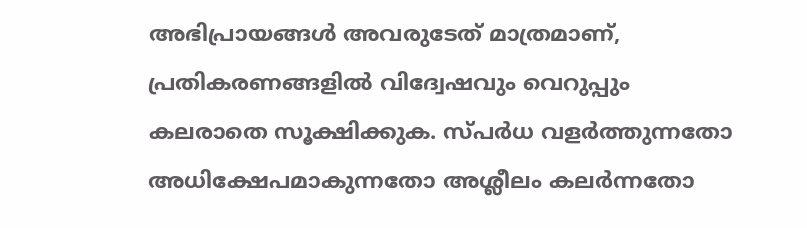അഭിപ്രായങ്ങള്‍ അവരുടേത് മാത്രമാണ്, പ്രതികരണങ്ങളിൽ വിദ്വേഷവും വെറുപ്പും കലരാതെ സൂക്ഷിക്കുക. സ്പർധ വളർത്തുന്നതോ അധിക്ഷേപമാകുന്നതോ അശ്ലീലം കലർന്നതോ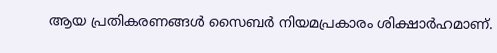ആയ പ്രതികരണങ്ങൾ സൈബർ നിയമപ്രകാരം ശിക്ഷാർഹമാണ്.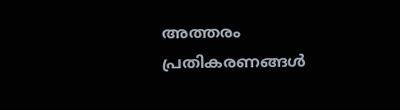അത്തരം പ്രതികരണങ്ങൾ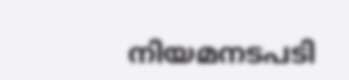നിയമനടപടി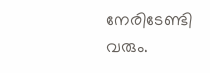നേരിടേണ്ടി വരും.